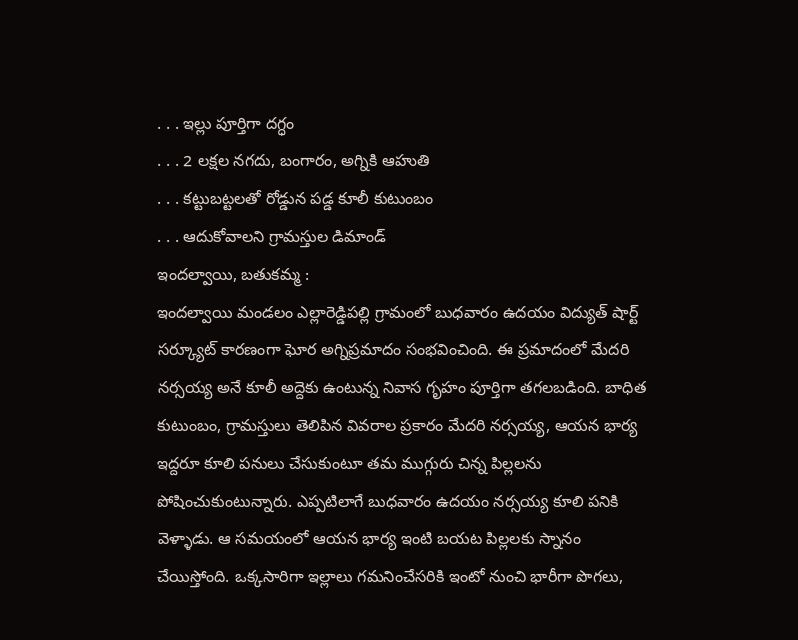. . . ఇల్లు పూర్తిగా దగ్ధం
. . . 2 లక్షల నగదు, బంగారం, అగ్నికి ఆహుతి
. . . కట్టుబట్టలతో రోడ్డున పడ్డ కూలీ కుటుంబం
. . . ఆదుకోవాలని గ్రామస్తుల డిమాండ్
ఇందల్వాయి, బతుకమ్మ :
ఇందల్వాయి మండలం ఎల్లారెడ్డిపల్లి గ్రామంలో బుధవారం ఉదయం విద్యుత్ షార్ట్ సర్క్యూట్ కారణంగా ఘోర అగ్నిప్రమాదం సంభవించింది. ఈ ప్రమాదంలో మేదరి నర్సయ్య అనే కూలీ అద్దెకు ఉంటున్న నివాస గృహం పూర్తిగా తగలబడింది. బాధిత కుటుంబం, గ్రామస్తులు తెలిపిన వివరాల ప్రకారం మేదరి నర్సయ్య, ఆయన భార్య ఇద్దరూ కూలి పనులు చేసుకుంటూ తమ ముగ్గురు చిన్న పిల్లలను పోషించుకుంటున్నారు. ఎప్పటిలాగే బుధవారం ఉదయం నర్సయ్య కూలి పనికి వెళ్ళాడు. ఆ సమయంలో ఆయన భార్య ఇంటి బయట పిల్లలకు స్నానం చేయిస్తోంది. ఒక్కసారిగా ఇల్లాలు గమనించేసరికి ఇంటో నుంచి భారీగా పొగలు,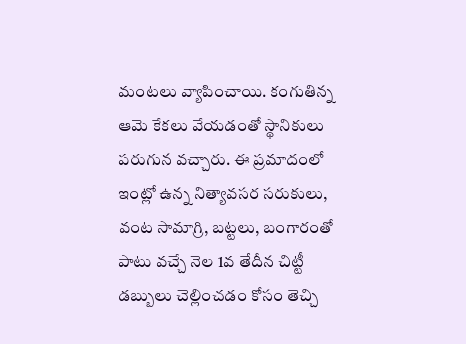మంటలు వ్యాపించాయి. కంగుతిన్న ఆమె కేకలు వేయడంతో స్థానికులు పరుగున వచ్చారు. ఈ ప్రమాదంలో ఇంట్లో ఉన్న నిత్యావసర సరుకులు, వంట సామాగ్రి, బట్టలు, బంగారంతో పాటు వచ్చే నెల 1వ తేదీన చిట్టీ డబ్బులు చెల్లించడం కోసం తెచ్చి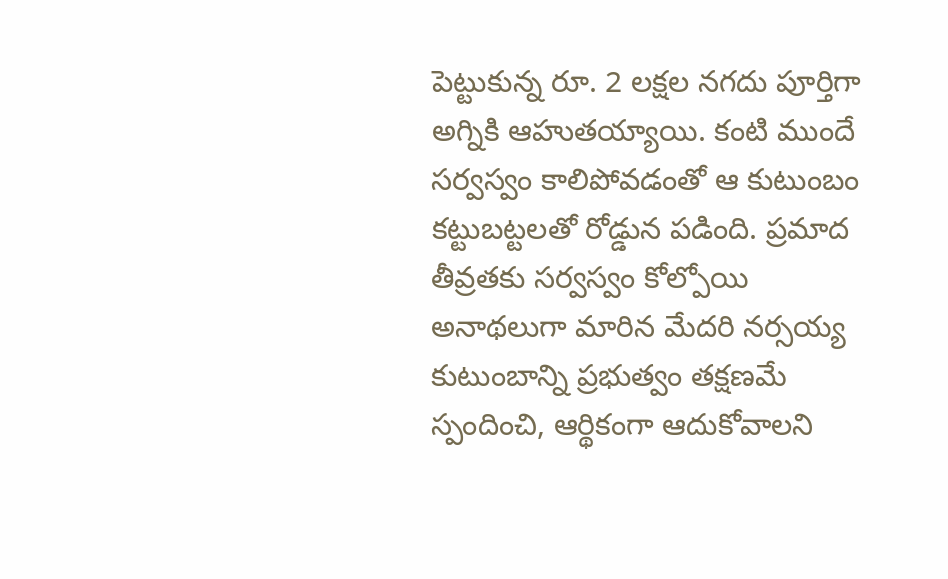పెట్టుకున్న రూ. 2 లక్షల నగదు పూర్తిగా అగ్నికి ఆహుతయ్యాయి. కంటి ముందే సర్వస్వం కాలిపోవడంతో ఆ కుటుంబం కట్టుబట్టలతో రోడ్డున పడింది. ప్రమాద తీవ్రతకు సర్వస్వం కోల్పోయి అనాథలుగా మారిన మేదరి నర్సయ్య కుటుంబాన్ని ప్రభుత్వం తక్షణమే స్పందించి, ఆర్థికంగా ఆదుకోవాలని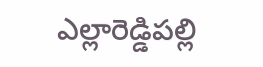ఎల్లారెడ్డిపల్లి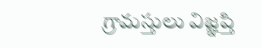గ్రామస్తులు విజ్ఞప్తి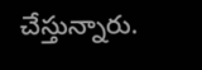చేస్తున్నారు.